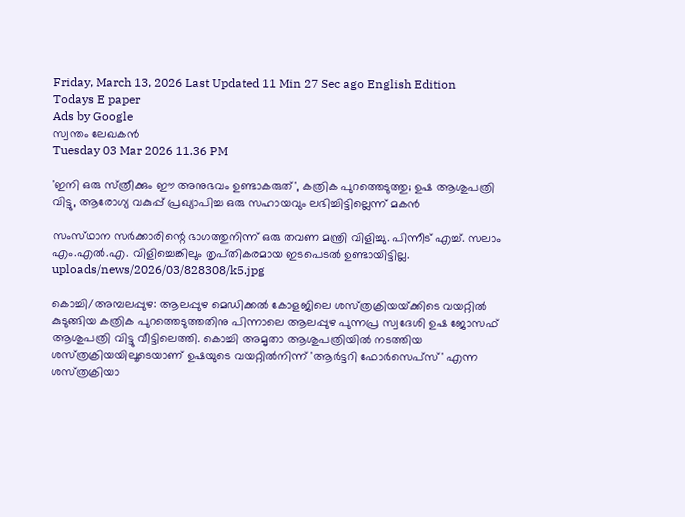Friday, March 13, 2026 Last Updated 11 Min 27 Sec ago English Edition
Todays E paper
Ads by Google
സ്വന്തം ലേഖകന്‍
Tuesday 03 Mar 2026 11.36 PM

'ഇനി ഒരു സ്‌ത്രീക്കും ഈ അനുഭവം ഉണ്ടാകരുത്‌', കത്രിക പുറത്തെടുത്തു; ഉഷ ആശുപത്രി വിട്ടു, ആരോഗ്യ വകുപ്പ്‌ പ്രഖ്യാപിച്ച ഒരു സഹായവും ലഭിച്ചിട്ടില്ലെന്ന്‌ മകന്‍

സംസ്‌ഥാന സര്‍ക്കാരിന്റെ ഭാഗത്തുനിന്ന്‌ ഒരു തവണ മന്ത്രി വിളിച്ചു. പിന്നീട്‌ എച്ച്‌. സലാം എം.എല്‍.എ. വിളിച്ചെങ്കിലും തൃപ്‌തികരമായ ഇടപെടല്‍ ഉണ്ടായിട്ടില്ല.
uploads/news/2026/03/828308/k5.jpg

കൊച്ചി/അമ്പലപ്പുഴ: ആലപ്പുഴ മെഡിക്കല്‍ കോളജിലെ ശസ്‌ത്രക്രിയയ്‌ക്കിടെ വയറ്റില്‍ കുടുങ്ങിയ കത്രിക പുറത്തെടുത്തതിനു പിന്നാലെ ആലപ്പുഴ പുന്നപ്ര സ്വദേശി ഉഷ ജോസഫ്‌ ആശുപത്രി വിട്ടു വീട്ടിലെത്തി. കൊച്ചി അമൃതാ ആശുപത്രിയില്‍ നടത്തിയ ശസ്‌ത്രക്രിയയിലൂടെയാണ്‌ ഉഷയുടെ വയറ്റില്‍നിന്ന്‌ 'ആര്‍ട്ടറി ഫോര്‍സെപ്‌സ്' എന്ന ശസ്‌ത്രക്രിയാ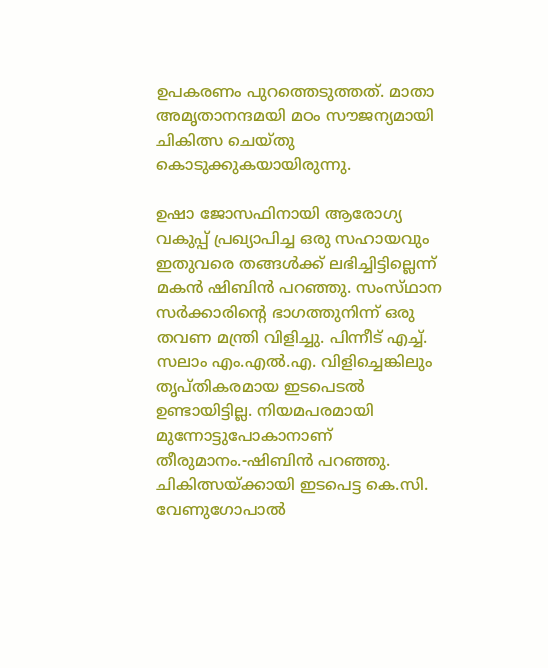ഉപകരണം പുറത്തെടുത്തത്‌. മാതാ അമൃതാനന്ദമയി മഠം സൗജന്യമായി ചികിത്സ ചെയ്‌തു കൊടുക്കുകയായിരുന്നു.

ഉഷാ ജോസഫിനായി ആരോഗ്യ വകുപ്പ്‌ പ്രഖ്യാപിച്ച ഒരു സഹായവും ഇതുവരെ തങ്ങള്‍ക്ക്‌ ലഭിച്ചിട്ടില്ലെന്ന്‌ മകന്‍ ഷിബിന്‍ പറഞ്ഞു. സംസ്‌ഥാന സര്‍ക്കാരിന്റെ ഭാഗത്തുനിന്ന്‌ ഒരു തവണ മന്ത്രി വിളിച്ചു. പിന്നീട്‌ എച്ച്‌. സലാം എം.എല്‍.എ. വിളിച്ചെങ്കിലും തൃപ്‌തികരമായ ഇടപെടല്‍ ഉണ്ടായിട്ടില്ല. നിയമപരമായി മുന്നോട്ടുപോകാനാണ്‌ തീരുമാനം.-ഷിബിന്‍ പറഞ്ഞു. ചികിത്സയ്‌ക്കായി ഇടപെട്ട കെ.സി. വേണുഗോപാല്‍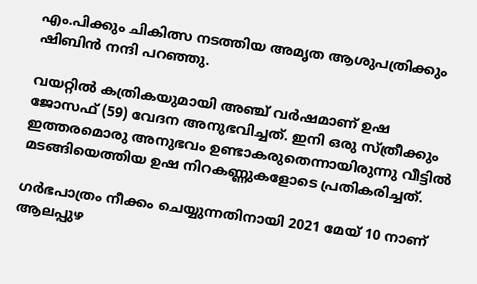എം.പിക്കും ചികിത്സ നടത്തിയ അമൃത ആശുപത്രിക്കും ഷിബിന്‍ നന്ദി പറഞ്ഞു.

വയറ്റില്‍ കത്രികയുമായി അഞ്ച്‌ വര്‍ഷമാണ്‌ ഉഷ ജോസഫ്‌ (59) വേദന അനുഭവിച്ചത്‌. ഇനി ഒരു സ്‌ത്രീക്കും ഇത്തരമൊരു അനുഭവം ഉണ്ടാകരുതെന്നായിരുന്നു വീട്ടില്‍ മടങ്ങിയെത്തിയ ഉഷ നിറകണ്ണുകളോടെ പ്രതികരിച്ചത്‌.

ഗര്‍ഭപാത്രം നീക്കം ചെയ്യുന്നതിനായി 2021 മേയ്‌ 10 നാണ്‌ ആലപ്പുഴ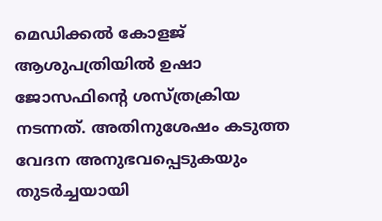മെഡിക്കല്‍ കോളജ്‌ ആശുപത്രിയില്‍ ഉഷാ ജോസഫിന്റെ ശസ്‌ത്രക്രിയ നടന്നത്‌. അതിനുശേഷം കടുത്ത വേദന അനുഭവപ്പെടുകയും തുടര്‍ച്ചയായി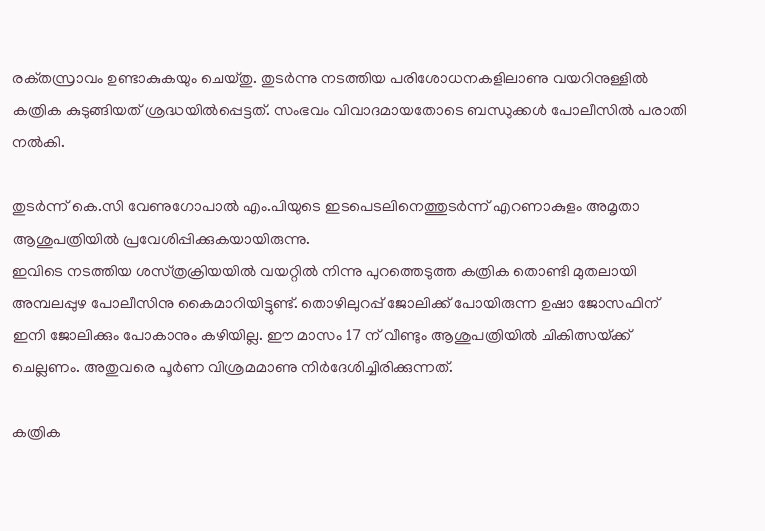രക്‌തസ്രാവം ഉണ്ടാകുകയും ചെയ്‌തു. തുടര്‍ന്നു നടത്തിയ പരിശോധനകളിലാണു വയറിനുള്ളില്‍ കത്രിക കുടുങ്ങിയത്‌ ശ്രദ്ധയില്‍പ്പെട്ടത്‌. സംഭവം വിവാദമായതോടെ ബന്ധുക്കള്‍ പോലീസില്‍ പരാതി നല്‍കി.

തുടര്‍ന്ന്‌ കെ.സി വേണുഗോപാല്‍ എം.പിയുടെ ഇടപെടലിനെത്തുടര്‍ന്ന്‌ എറണാകുളം അമൃതാ ആശുപത്രിയില്‍ പ്രവേശിപ്പിക്കുകയായിരുന്നു.
ഇവിടെ നടത്തിയ ശസ്‌ത്രക്രിയയില്‍ വയറ്റില്‍ നിന്നു പുറത്തെടുത്ത കത്രിക തൊണ്ടി മുതലായി അമ്പലപ്പുഴ പോലീസിനു കൈമാറിയിട്ടുണ്ട്‌. തൊഴിലുറപ്പ്‌ ജോലിക്ക്‌ പോയിരുന്ന ഉഷാ ജോസഫിന്‌ ഇനി ജോലിക്കും പോകാനും കഴിയില്ല. ഈ മാസം 17 ന്‌ വീണ്ടും ആശുപത്രിയില്‍ ചികിത്സയ്‌ക്ക് ചെല്ലണം. അതുവരെ പൂര്‍ണ വിശ്രമമാണു നിര്‍ദേശിച്ചിരിക്കുന്നത്‌.

കത്രിക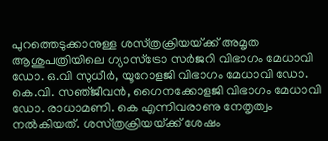പുറത്തെടുക്കാനുള്ള ശസ്‌ത്രക്രിയയ്‌ക്ക് അമൃത ആശുപത്രിയിലെ ഗ്യാസ്‌ട്രോ സര്‍ജറി വിഭാഗം മേധാവി ഡോ. ഒ.വി സുധീര്‍, യൂറോളജി വിഭാഗം മേധാവി ഡോ. കെ.വി. സഞ്‌ജീവന്‍, ഗൈനക്കോളജി വിഭാഗം മേധാവി ഡോ. രാധാമണി. കെ എന്നിവരാണു നേതൃത്വം നല്‍കിയത്‌. ശസ്‌ത്രക്രിയയ്‌ക്ക് ശേഷം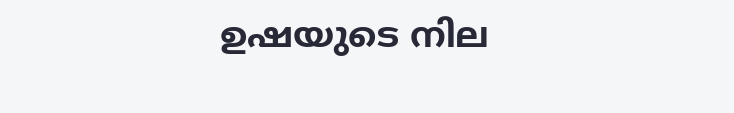ഉഷയുടെ നില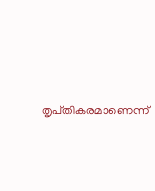തൃപ്‌തികരമാണെന്ന്‌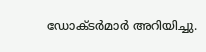ഡോക്‌ടര്‍മാര്‍ അറിയിച്ചു.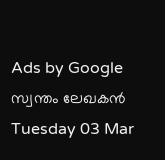Ads by Google
സ്വന്തം ലേഖകന്‍
Tuesday 03 Mar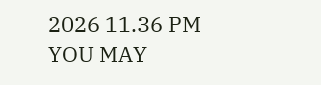2026 11.36 PM
YOU MAY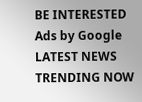BE INTERESTED
Ads by Google
LATEST NEWS
TRENDING NOW